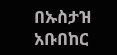በኡስታዝ አቡበከር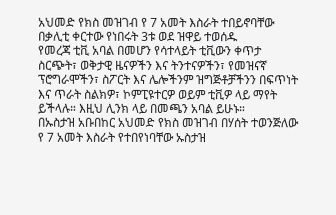አህመድ የክስ መዝገብ የ 7 አመት እስራት ተበይኖባቸው በቃሊቲ ቀርተው የነበሩት 3ቱ ወደ ዝዋይ ተወሰዱ
የመረጃ ቲቪ አባል በመሆን የሳተላይት ቲቪውን ቀጥታ ስርጭት፣ ወቅታዊ ዜናዎችን እና ትንተናዎችን፣ የመዝናኛ ፕሮግራሞችን፣ ስፖርት እና ሌሎችንም ዝግጅቶቻችንን በፍጥነት እና ጥራት ስልክዎ፣ ኮምፒዩተርዎ ወይም ቲቪዎ ላይ ማየት ይችላሉ። እዚህ ሊንክ ላይ በመጫን አባል ይሁኑ።
በኡስታዝ አቡበከር አህመድ የክስ መዝገብ በሃሰት ተወንጅለው የ 7 አመት እስራት የተበየነባቸው ኡስታዝ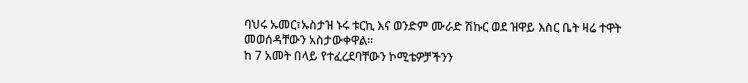ባህሩ ኡመር፣ኡስታዝ ኑሩ ቱርኪ እና ወንድም ሙራድ ሽኩር ወደ ዝዋይ እስር ቤት ዛሬ ተዋት መወሰዳቸውን አስታውቀዋል፡፡
ከ 7 አመት በላይ የተፈረደባቸውን ኮሚቴዎቻችንን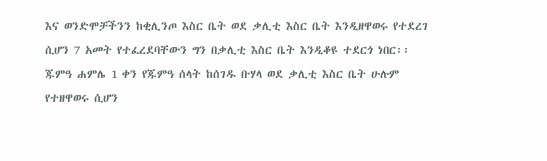እና ወንድሞቻችንን ከቂሊንጦ እስር ቤት ወደ ቃሊቲ እስር ቤት እንዲዘዋወሩ የተደረገ ሲሆን 7 አመት የተፈረደባቸውን ግን በቃሊቲ እስር ቤት እንዲቆዩ ተደርጎ ነበር፡፡ ጁምዓ ሐምሌ 1 ቀን የጁምዓ ሰላት ከሰገዱ ቡሃላ ወደ ቃሊቲ እስር ቤት ሁሉም የተዘዋወሩ ሲሆን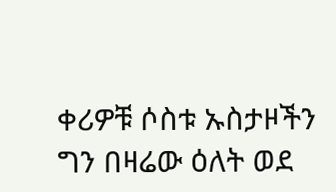ቀሪዎቹ ሶስቱ ኡስታዞችን ግን በዛሬው ዕለት ወደ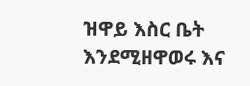ዝዋይ እስር ቤት እንደሚዘዋወሩ እና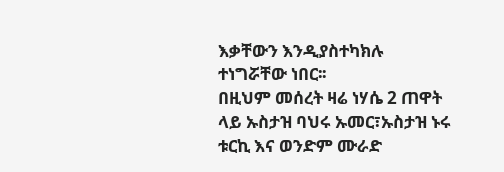እቃቸውን እንዲያስተካክሉ ተነግሯቸው ነበር፡፡
በዚህም መሰረት ዛሬ ነሃሴ 2 ጠዋት ላይ ኡስታዝ ባህሩ ኡመር፣ኡስታዝ ኑሩ ቱርኪ እና ወንድም ሙራድ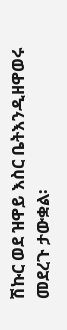ሽኩር ወደ ዝዋይ እስር ቤትእንዲዘዋወሩ መደረጉ ታውቋል፡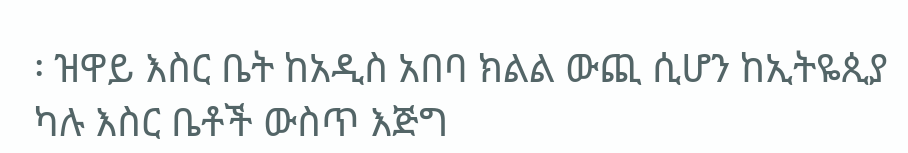፡ ዝዋይ እስር ቤት ከአዲስ አበባ ክልል ውጪ ሲሆን ከኢትዬጲያ ካሉ እስር ቤቶች ውስጥ እጅግ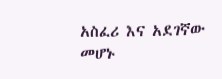አስፈሪ እና አደገኛው መሆኑ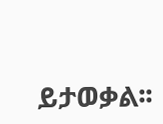ይታወቃል፡፡